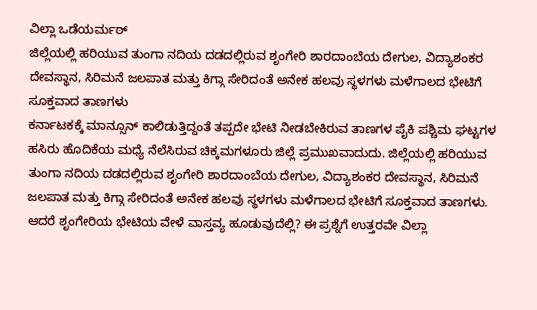ವಿಲ್ಲಾ ಒಡೆಯರ್ಮಠ್
ಜಿಲ್ಲೆಯಲ್ಲಿ ಹರಿಯುವ ತುಂಗಾ ನದಿಯ ದಡದಲ್ಲಿರುವ ಶೃಂಗೇರಿ ಶಾರದಾಂಬೆಯ ದೇಗುಲ, ವಿದ್ಯಾಶಂಕರ ದೇವಸ್ಥಾನ, ಸಿರಿಮನೆ ಜಲಪಾತ ಮತ್ತು ಕಿಗ್ಗಾ ಸೇರಿದಂತೆ ಅನೇಕ ಹಲವು ಸ್ಥಳಗಳು ಮಳೆಗಾಲದ ಭೇಟಿಗೆ ಸೂಕ್ತವಾದ ತಾಣಗಳು
ಕರ್ನಾಟಕಕ್ಕೆ ಮಾನ್ಸೂನ್ ಕಾಲಿಡುತ್ತಿದ್ದಂತೆ ತಪ್ಪದೇ ಭೇಟಿ ನೀಡಬೇಕಿರುವ ತಾಣಗಳ ಪೈಕಿ ಪಶ್ಚಿಮ ಘಟ್ಟಗಳ ಹಸಿರು ಹೊದಿಕೆಯ ಮಧ್ಯೆ ನೆಲೆಸಿರುವ ಚಿಕ್ಕಮಗಳೂರು ಜಿಲ್ಲೆ ಪ್ರಮುಖವಾದುದು. ಜಿಲ್ಲೆಯಲ್ಲಿ ಹರಿಯುವ ತುಂಗಾ ನದಿಯ ದಡದಲ್ಲಿರುವ ಶೃಂಗೇರಿ ಶಾರದಾಂಬೆಯ ದೇಗುಲ, ವಿದ್ಯಾಶಂಕರ ದೇವಸ್ಥಾನ, ಸಿರಿಮನೆ ಜಲಪಾತ ಮತ್ತು ಕಿಗ್ಗಾ ಸೇರಿದಂತೆ ಅನೇಕ ಹಲವು ಸ್ಥಳಗಳು ಮಳೆಗಾಲದ ಭೇಟಿಗೆ ಸೂಕ್ತವಾದ ತಾಣಗಳು. ಆದರೆ ಶೃಂಗೇರಿಯ ಭೇಟಿಯ ವೇಳೆ ವಾಸ್ತವ್ಯ ಹೂಡುವುದೆಲ್ಲಿ? ಈ ಪ್ರಶ್ನೆಗೆ ಉತ್ತರವೇ ವಿಲ್ಲಾ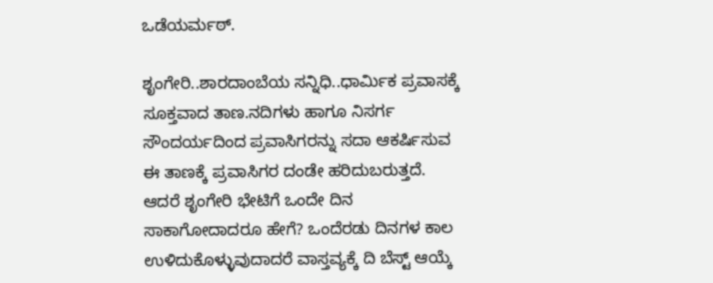ಒಡೆಯರ್ಮಠ್.

ಶೃಂಗೇರಿ..ಶಾರದಾಂಬೆಯ ಸನ್ನಿಧಿ..ಧಾರ್ಮಿಕ ಪ್ರವಾಸಕ್ಕೆ ಸೂಕ್ತವಾದ ತಾಣ.ನದಿಗಳು ಹಾಗೂ ನಿಸರ್ಗ ಸೌಂದರ್ಯದಿಂದ ಪ್ರವಾಸಿಗರನ್ನು ಸದಾ ಆಕರ್ಷಿಸುವ ಈ ತಾಣಕ್ಕೆ ಪ್ರವಾಸಿಗರ ದಂಡೇ ಹರಿದುಬರುತ್ತದೆ. ಆದರೆ ಶೃಂಗೇರಿ ಭೇಟಿಗೆ ಒಂದೇ ದಿನ ಸಾಕಾಗೋದಾದರೂ ಹೇಗೆ? ಒಂದೆರಡು ದಿನಗಳ ಕಾಲ ಉಳಿದುಕೊಳ್ಳುವುದಾದರೆ ವಾಸ್ತವ್ಯಕ್ಕೆ ದಿ ಬೆಸ್ಟ್ ಆಯ್ಕೆ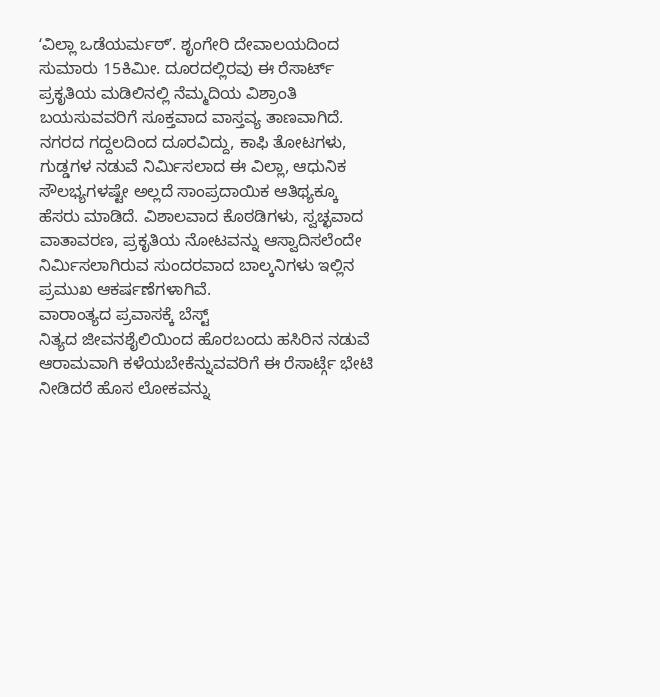ʻವಿಲ್ಲಾ ಒಡೆಯರ್ಮಠ್ʼ. ಶೃಂಗೇರಿ ದೇವಾಲಯದಿಂದ ಸುಮಾರು 15ಕಿಮೀ. ದೂರದಲ್ಲಿರವು ಈ ರೆಸಾರ್ಟ್ ಪ್ರಕೃತಿಯ ಮಡಿಲಿನಲ್ಲಿ ನೆಮ್ಮದಿಯ ವಿಶ್ರಾಂತಿ ಬಯಸುವವರಿಗೆ ಸೂಕ್ತವಾದ ವಾಸ್ತವ್ಯ ತಾಣವಾಗಿದೆ.
ನಗರದ ಗದ್ದಲದಿಂದ ದೂರವಿದ್ದು, ಕಾಫಿ ತೋಟಗಳು, ಗುಡ್ಡಗಳ ನಡುವೆ ನಿರ್ಮಿಸಲಾದ ಈ ವಿಲ್ಲಾ, ಆಧುನಿಕ ಸೌಲಭ್ಯಗಳಷ್ಟೇ ಅಲ್ಲದೆ ಸಾಂಪ್ರದಾಯಿಕ ಆತಿಥ್ಯಕ್ಕೂ ಹೆಸರು ಮಾಡಿದೆ. ವಿಶಾಲವಾದ ಕೊಠಡಿಗಳು, ಸ್ವಚ್ಛವಾದ ವಾತಾವರಣ, ಪ್ರಕೃತಿಯ ನೋಟವನ್ನು ಆಸ್ವಾದಿಸಲೆಂದೇ ನಿರ್ಮಿಸಲಾಗಿರುವ ಸುಂದರವಾದ ಬಾಲ್ಕನಿಗಳು ಇಲ್ಲಿನ ಪ್ರಮುಖ ಆಕರ್ಷಣೆಗಳಾಗಿವೆ.
ವಾರಾಂತ್ಯದ ಪ್ರವಾಸಕ್ಕೆ ಬೆಸ್ಟ್
ನಿತ್ಯದ ಜೀವನಶೈಲಿಯಿಂದ ಹೊರಬಂದು ಹಸಿರಿನ ನಡುವೆ ಆರಾಮವಾಗಿ ಕಳೆಯಬೇಕೆನ್ನುವವರಿಗೆ ಈ ರೆಸಾರ್ಟ್ಗೆ ಭೇಟಿ ನೀಡಿದರೆ ಹೊಸ ಲೋಕವನ್ನು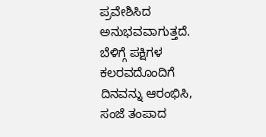ಪ್ರವೇಶಿಸಿದ ಅನುಭವವಾಗುತ್ತದೆ. ಬೆಳಿಗ್ಗೆ ಪಕ್ಷಿಗಳ ಕಲರವದೊಂದಿಗೆ ದಿನವನ್ನು ಆರಂಭಿಸಿ, ಸಂಜೆ ತಂಪಾದ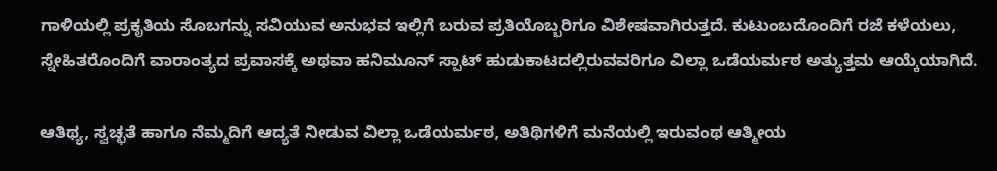ಗಾಳಿಯಲ್ಲಿ ಪ್ರಕೃತಿಯ ಸೊಬಗನ್ನು ಸವಿಯುವ ಅನುಭವ ಇಲ್ಲಿಗೆ ಬರುವ ಪ್ರತಿಯೊಬ್ಬರಿಗೂ ವಿಶೇಷವಾಗಿರುತ್ತದೆ. ಕುಟುಂಬದೊಂದಿಗೆ ರಜೆ ಕಳೆಯಲು, ಸ್ನೇಹಿತರೊಂದಿಗೆ ವಾರಾಂತ್ಯದ ಪ್ರವಾಸಕ್ಕೆ ಅಥವಾ ಹನಿಮೂನ್ ಸ್ಪಾಟ್ ಹುಡುಕಾಟದಲ್ಲಿರುವವರಿಗೂ ವಿಲ್ಲಾ ಒಡೆಯರ್ಮಠ ಅತ್ಯುತ್ತಮ ಆಯ್ಕೆಯಾಗಿದೆ.

ಆತಿಥ್ಯ, ಸ್ವಚ್ಛತೆ ಹಾಗೂ ನೆಮ್ಮದಿಗೆ ಆದ್ಯತೆ ನೀಡುವ ವಿಲ್ಲಾ ಒಡೆಯರ್ಮಠ, ಅತಿಥಿಗಳಿಗೆ ಮನೆಯಲ್ಲಿ ಇರುವಂಥ ಆತ್ಮೀಯ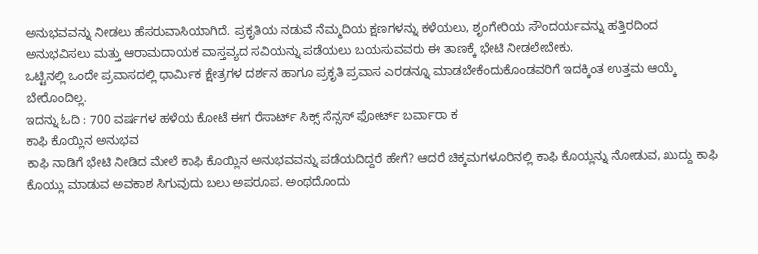ಅನುಭವವನ್ನು ನೀಡಲು ಹೆಸರುವಾಸಿಯಾಗಿದೆ. ಪ್ರಕೃತಿಯ ನಡುವೆ ನೆಮ್ಮದಿಯ ಕ್ಷಣಗಳನ್ನು ಕಳೆಯಲು, ಶೃಂಗೇರಿಯ ಸೌಂದರ್ಯವನ್ನು ಹತ್ತಿರದಿಂದ ಅನುಭವಿಸಲು ಮತ್ತು ಆರಾಮದಾಯಕ ವಾಸ್ತವ್ಯದ ಸವಿಯನ್ನು ಪಡೆಯಲು ಬಯಸುವವರು ಈ ತಾಣಕ್ಕೆ ಭೇಟಿ ನೀಡಲೇಬೇಕು.
ಒಟ್ಟಿನಲ್ಲಿ ಒಂದೇ ಪ್ರವಾಸದಲ್ಲಿ ಧಾರ್ಮಿಕ ಕ್ಷೇತ್ರಗಳ ದರ್ಶನ ಹಾಗೂ ಪ್ರಕೃತಿ ಪ್ರವಾಸ ಎರಡನ್ನೂ ಮಾಡಬೇಕೆಂದುಕೊಂಡವರಿಗೆ ಇದಕ್ಕಿಂತ ಉತ್ತಮ ಆಯ್ಕೆ ಬೇರೊಂದಿಲ್ಲ.
ಇದನ್ನು ಓದಿ : 700 ವರ್ಷಗಳ ಹಳೆಯ ಕೋಟೆ ಈಗ ರೆಸಾರ್ಟ್ ಸಿಕ್ಸ್ ಸೆನ್ಸಸ್ ಫೋರ್ಟ್ ಬರ್ವಾರಾ ಕ
ಕಾಫಿ ಕೊಯ್ಲಿನ ಅನುಭವ
ಕಾಫಿ ನಾಡಿಗೆ ಭೇಟಿ ನೀಡಿದ ಮೇಲೆ ಕಾಫಿ ಕೊಯ್ಲಿನ ಅನುಭವವನ್ನು ಪಡೆಯದಿದ್ದರೆ ಹೇಗೆ? ಆದರೆ ಚಿಕ್ಕಮಗಳೂರಿನಲ್ಲಿ ಕಾಫಿ ಕೊಯ್ಲನ್ನು ನೋಡುವ, ಖುದ್ದು ಕಾಫಿ ಕೊಯ್ಲು ಮಾಡುವ ಅವಕಾಶ ಸಿಗುವುದು ಬಲು ಅಪರೂಪ. ಅಂಥದೊಂದು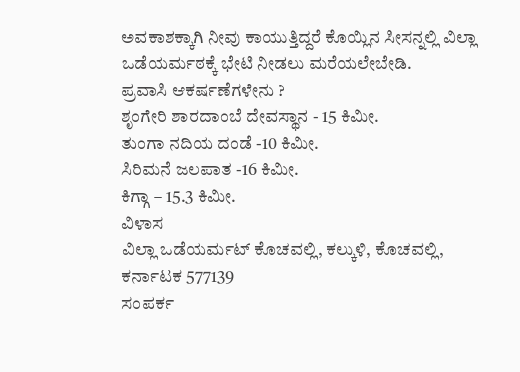ಅವಕಾಶಕ್ಕಾಗಿ ನೀವು ಕಾಯುತ್ತಿದ್ದರೆ ಕೊಯ್ಲಿನ ಸೀಸನ್ನಲ್ಲಿ ವಿಲ್ಲಾ ಒಡೆಯರ್ಮಠಕ್ಕೆ ಭೇಟಿ ನೀಡಲು ಮರೆಯಲೇಬೇಡಿ.
ಪ್ರವಾಸಿ ಆಕರ್ಷಣೆಗಳೇನು ?
ಶೃಂಗೇರಿ ಶಾರದಾಂಬೆ ದೇವಸ್ಥಾನ - 15 ಕಿಮೀ.
ತುಂಗಾ ನದಿಯ ದಂಡೆ -10 ಕಿಮೀ.
ಸಿರಿಮನೆ ಜಲಪಾತ -16 ಕಿಮೀ.
ಕಿಗ್ಗಾ – 15.3 ಕಿಮೀ.
ವಿಳಾಸ
ವಿಲ್ಲಾ ಒಡೆಯರ್ಮಟ್ ಕೊಚವಲ್ಲಿ, ಕಲ್ಕುಳಿ, ಕೊಚವಲ್ಲಿ, ಕರ್ನಾಟಕ 577139
ಸಂಪರ್ಕ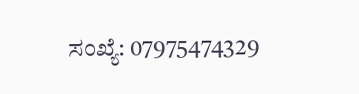ಸಂಖ್ಯೆ: 07975474329